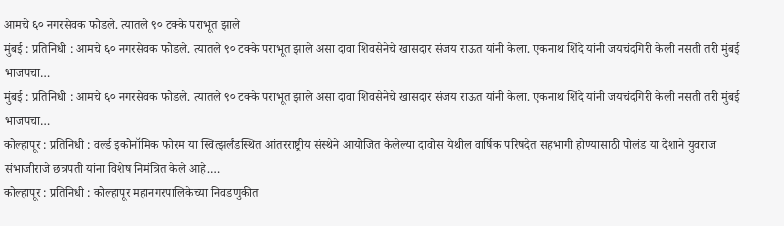आमचे ६० नगरसेवक फोडले. त्यातले ९० टक्के पराभूत झाले
मुंबई : प्रतिनिधी : आमचे ६० नगरसेवक फोडले. त्यातले ९० टक्के पराभूत झाले असा दावा शिवसेनेचे खासदार संजय राऊत यांनी केला. एकनाथ शिंदे यांनी जयचंदगिरी केली नसती तरी मुंबई भाजपचा…
मुंबई : प्रतिनिधी : आमचे ६० नगरसेवक फोडले. त्यातले ९० टक्के पराभूत झाले असा दावा शिवसेनेचे खासदार संजय राऊत यांनी केला. एकनाथ शिंदे यांनी जयचंदगिरी केली नसती तरी मुंबई भाजपचा…
कोल्हापूर : प्रतिनिधी : वर्ल्ड इकोनॉमिक फोरम या स्वित्झर्लंडस्थित आंतरराष्ट्रीय संस्थेने आयोजित केलेल्या दावोस येथील वार्षिक परिषदेत सहभागी होण्यासाठी पोलंड या देशाने युवराज संभाजीराजे छत्रपती यांना विशेष निमंत्रित केले आहे.…
कोल्हापूर : प्रतिनिधी : कोल्हापूर महानगरपालिकेच्या निवडणुकीत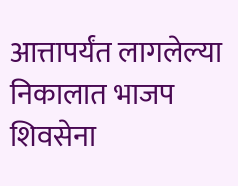आत्तापर्यंत लागलेल्या निकालात भाजप शिवसेना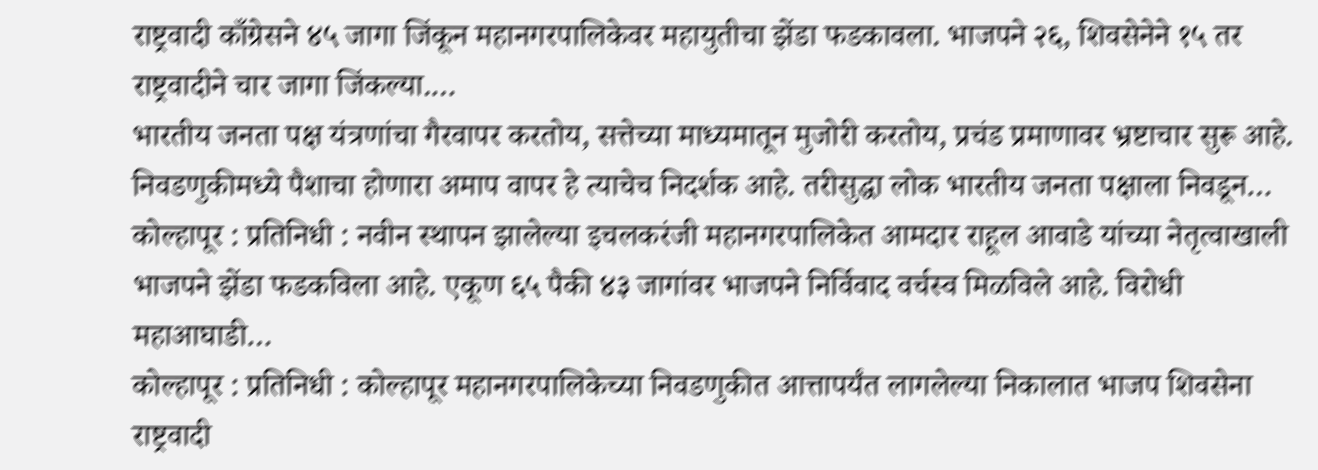राष्ट्रवादी काँग्रेसने ४५ जागा जिंकून महानगरपालिकेवर महायुतीचा झेंडा फडकावला. भाजपने २६, शिवसेनेने १५ तर राष्ट्रवादीने चार जागा जिंकल्या.…
भारतीय जनता पक्ष यंत्रणांचा गैरवापर करतोय, सत्तेच्या माध्यमातून मुजोरी करतोय, प्रचंड प्रमाणावर भ्रष्टाचार सुरू आहे. निवडणुकीमध्ये पैशाचा होणारा अमाप वापर हे त्याचेच निदर्शक आहे. तरीसुद्धा लोक भारतीय जनता पक्षाला निवडून…
कोल्हापूर : प्रतिनिधी : नवीन स्थापन झालेल्या इचलकरंजी महानगरपालिकेत आमदार राहूल आवाडे यांच्या नेतृत्वाखाली भाजपने झेंडा फडकविला आहे. एकूण ६५ पैकी ४३ जागांवर भाजपने निर्विवाद वर्चस्व मिळविले आहे. विरोधी महाआघाडी…
कोल्हापूर : प्रतिनिधी : कोल्हापूर महानगरपालिकेच्या निवडणुकीत आत्तापर्यंत लागलेल्या निकालात भाजप शिवसेना राष्ट्रवादी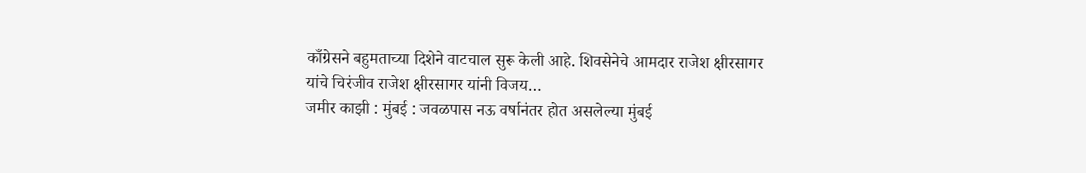काँग्रेसने बहुमताच्या दिशेने वाटचाल सुरू केली आहे. शिवसेनेचे आमदार राजेश क्षीरसागर यांचे चिरंजीव राजेश क्षीरसागर यांनी विजय…
जमीर काझी : मुंबई : जवळपास नऊ वर्षानंतर होत असलेल्या मुंबई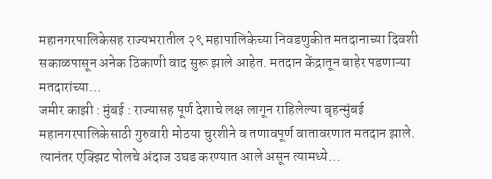महानगरपालिकेसह राज्यभरातील २९ महापालिकेच्या निवडणुकीत मतदानाच्या दिवशी सकाळपासून अनेक ठिकाणी वाद सुरू झाले आहेत. मतदान केंद्रातून बाहेर पडणाऱ्या मतदारांच्या…
जमीर काझी : मुंबई : राज्यासह पूर्ण देशाचे लक्ष लागून राहिलेल्या बृहन्मुंबई महानगरपालिकेसाठी गुरुवारी मोठया चुरशीने व तणावपूर्ण वातावरणात मतदान झाले. त्यानंतर एक्झिट पोलचे अंदाज उघड करण्यात आले असून त्यामध्ये…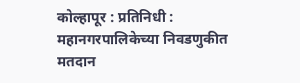कोल्हापूर : प्रतिनिधी : महानगरपालिकेच्या निवडणुकीत मतदान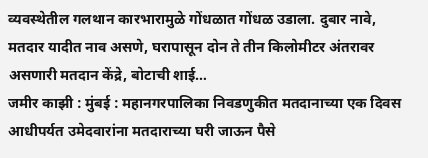व्यवस्थेतील गलथान कारभारामुळे गोंधळात गोंधळ उडाला. दुबार नावे, मतदार यादीत नाव असणे, घरापासून दोन ते तीन किलोमीटर अंतरावर असणारी मतदान केंद्रे, बोटाची शाई…
जमीर काझी : मुंबई : महानगरपालिका निवडणुकीत मतदानाच्या एक दिवस आधीपर्यत उमेदवारांना मतदाराच्या घरी जाऊन पैसे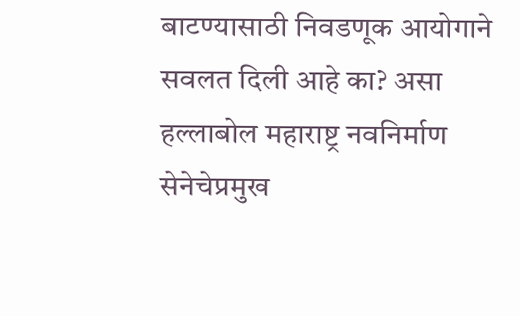बाटण्यासाठी निवडणूक आयोगाने सवलत दिली आहे का? असा हल्लाबोल महाराष्ट्र नवनिर्माण सेनेचेप्रमुख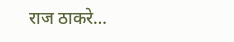राज ठाकरे…